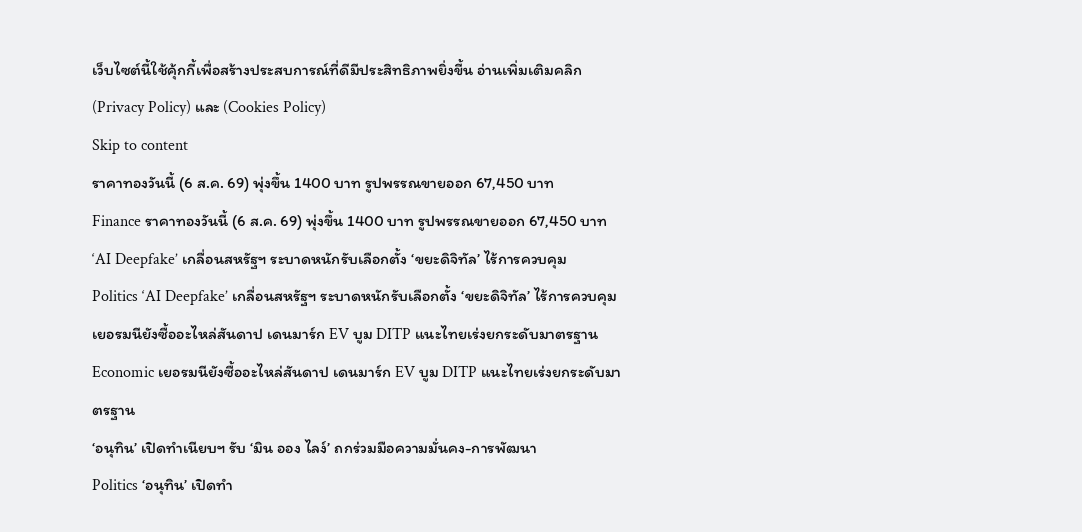เว็บไซต์นี้ใช้คุ้กกี้เพื่อสร้างประสบการณ์ที่ดีมีประสิทธิภาพยิ่งขี้น อ่านเพิ่มเติมคลิก (Privacy Policy) และ (Cookies Policy)
Skip to content
ราคาทองวันนี้ (6 ส.ค. 69) พุ่งขึ้น 1400 บาท รูปพรรณขายออก 67,450 บาท
Finance ราคาทองวันนี้ (6 ส.ค. 69) พุ่งขึ้น 1400 บาท รูปพรรณขายออก 67,450 บาท
‘AI Deepfake’ เกลื่อนสหรัฐฯ ระบาดหนักรับเลือกตั้ง ‘ขยะดิจิทัล’ ไร้การควบคุม
Politics ‘AI Deepfake’ เกลื่อนสหรัฐฯ ระบาดหนักรับเลือกตั้ง ‘ขยะดิจิทัล’ ไร้การควบคุม
เยอรมนียังซื้ออะไหล่สันดาป เดนมาร์ก EV บูม DITP แนะไทยเร่งยกระดับมาตรฐาน
Economic เยอรมนียังซื้ออะไหล่สันดาป เดนมาร์ก EV บูม DITP แนะไทยเร่งยกระดับมาตรฐาน
‘อนุทิน’ เปิดทำเนียบฯ รับ ‘มิน ออง ไลง์’ ถกร่วมมือความมั่นคง-การพัฒนา
Politics ‘อนุทิน’ เปิดทำ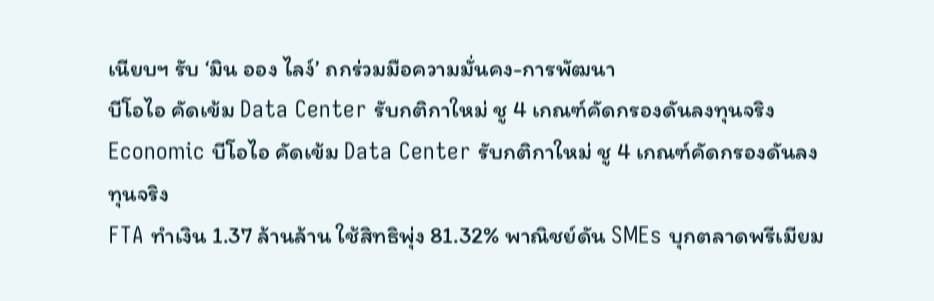เนียบฯ รับ ‘มิน ออง ไลง์’ ถกร่วมมือความมั่นคง-การพัฒนา
บีโอไอ คัดเข้ม Data Center รับกติกาใหม่ ชู 4 เกณฑ์คัดกรองดันลงทุนจริง
Economic บีโอไอ คัดเข้ม Data Center รับกติกาใหม่ ชู 4 เกณฑ์คัดกรองดันลงทุนจริง
FTA ทำเงิน 1.37 ล้านล้าน ใช้สิทธิพุ่ง 81.32% พาณิชย์ดัน SMEs บุกตลาดพรีเมียม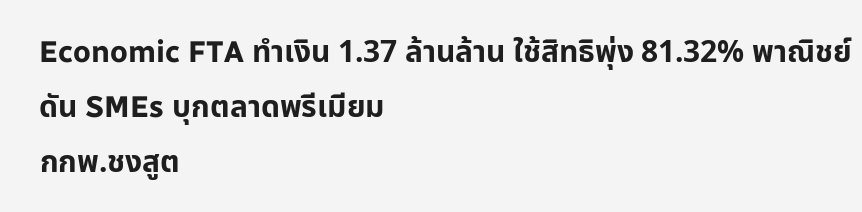Economic FTA ทำเงิน 1.37 ล้านล้าน ใช้สิทธิพุ่ง 81.32% พาณิชย์ดัน SMEs บุกตลาดพรีเมียม
กกพ.ชงสูต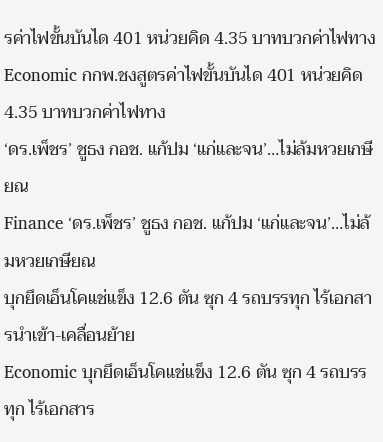รค่าไฟขั้นบันได 401 หน่วยคิด 4.35 บาทบวกค่าไฟทาง
Economic กกพ.ชงสูตรค่าไฟขั้นบันได 401 หน่วยคิด 4.35 บาทบวกค่าไฟทาง
‘ดร.เพ็ชร’ ชูธง กอช. แก้ปม ‘แก่และจน’…ไม่ล้มหวยเกษียณ
Finance ‘ดร.เพ็ชร’ ชูธง กอช. แก้ปม ‘แก่และจน’…ไม่ล้มหวยเกษียณ
บุกยึดเอ็นโคแช่แข็ง 12.6 ตัน ซุก 4 รถบรรทุก ไร้เอกสารนำเข้า-เคลื่อนย้าย
Economic บุกยึดเอ็นโคแช่แข็ง 12.6 ตัน ซุก 4 รถบรรทุก ไร้เอกสาร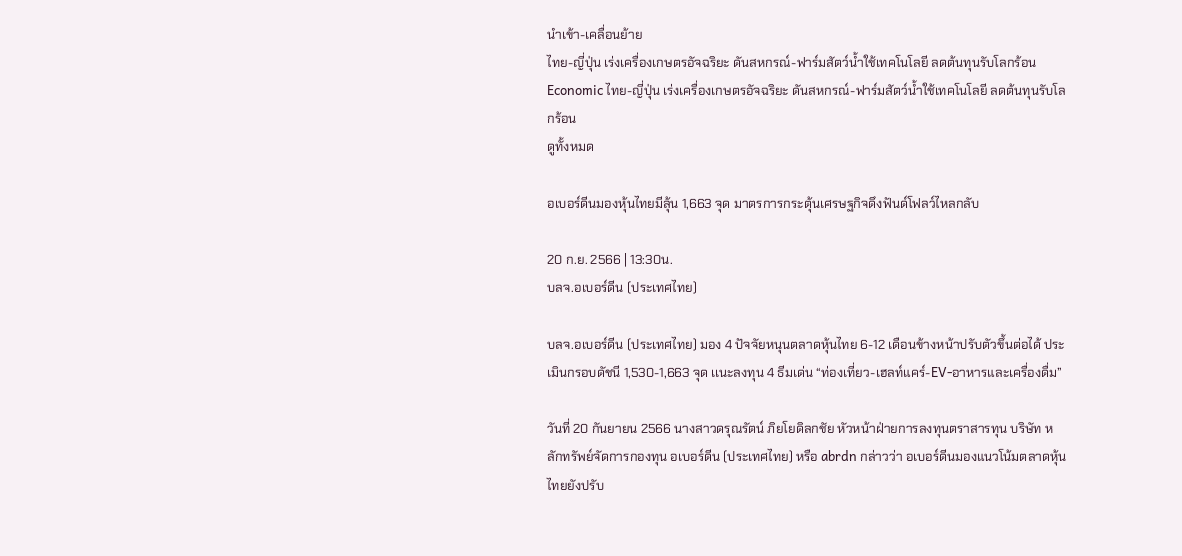นำเข้า-เคลื่อนย้าย
ไทย-ญี่ปุ่น เร่งเครื่องเกษตรอัจฉริยะ ดันสหกรณ์-ฟาร์มสัตว์น้ำใช้เทคโนโลยี ลดต้นทุนรับโลกร้อน
Economic ไทย-ญี่ปุ่น เร่งเครื่องเกษตรอัจฉริยะ ดันสหกรณ์-ฟาร์มสัตว์น้ำใช้เทคโนโลยี ลดต้นทุนรับโลกร้อน
ดูทั้งหมด

อเบอร์ดีนมองหุ้นไทยมีลุ้น 1,663 จุด มาตรการกระตุ้นเศรษฐกิจดึงฟันด์โฟลว์ไหลกลับ

20 ก.ย. 2566 | 13:30น.
บลจ.อเบอร์ดีน (ประเทศไทย)

บลจ.อเบอร์ดีน (ประเทศไทย) มอง 4 ปัจจัยหนุนตลาดหุ้นไทย 6-12 เดือนข้างหน้าปรับตัวขึ้นต่อได้ ประเมินกรอบดัชนี 1,530-1,663 จุด เเนะลงทุน 4 ธีมเด่น “ท่องเที่ยว-เฮลท์แคร์-EV-อาหารและเครื่องดื่ม”

วันที่ 20 กันยายน 2566 นางสาวดรุณรัตน์ ภิยโยดิลกชัย หัวหน้าฝ่ายการลงทุนตราสารทุน บริษัท หลักทรัพย์จัดการกองทุน อเบอร์ดีน (ประเทศไทย) หรือ abrdn กล่าวว่า อเบอร์ดีนมองแนวโน้มตลาดหุ้นไทยยังปรับ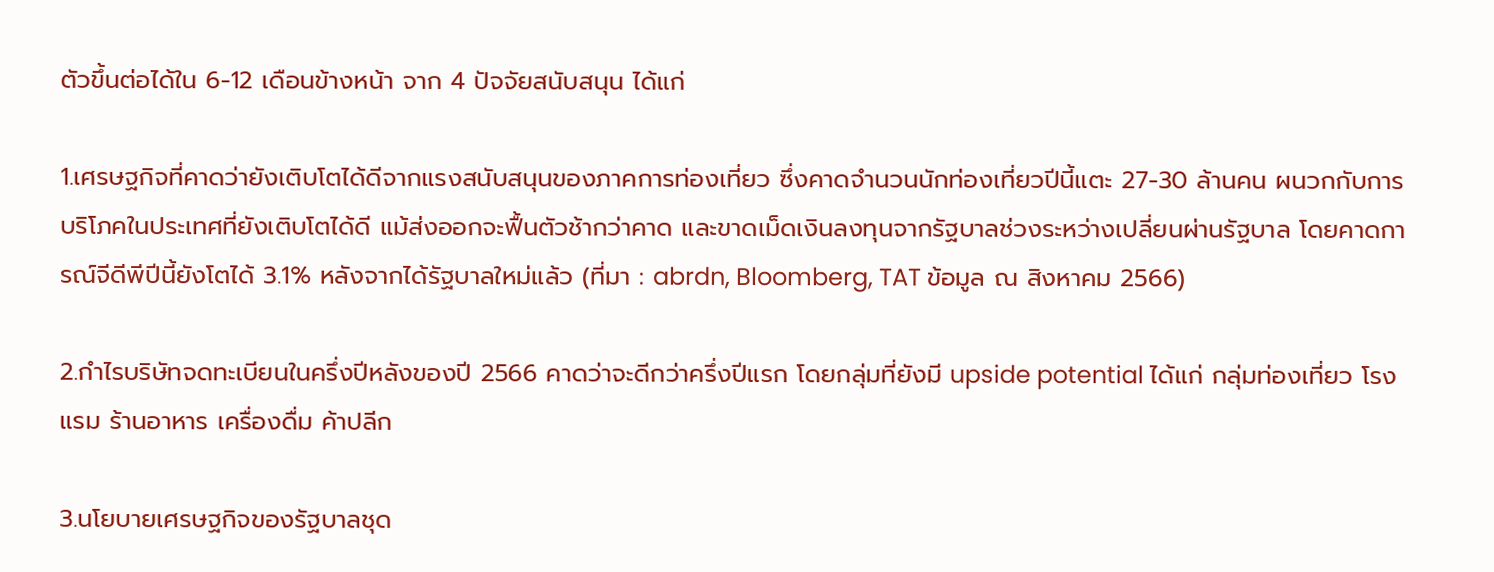ตัวขึ้นต่อได้ใน 6-12 เดือนข้างหน้า จาก 4 ปัจจัยสนับสนุน ได้แก่

1.เศรษฐกิจที่คาดว่ายังเติบโตได้ดีจากแรงสนับสนุนของภาคการท่องเที่ยว ซึ่งคาดจำนวนนักท่องเที่ยวปีนี้แตะ 27-30 ล้านคน ผนวกกับการบริโภคในประเทศที่ยังเติบโตได้ดี แม้ส่งออกจะฟื้นตัวช้ากว่าคาด และขาดเม็ดเงินลงทุนจากรัฐบาลช่วงระหว่างเปลี่ยนผ่านรัฐบาล โดยคาดการณ์จีดีพีปีนี้ยังโตได้ 3.1% หลังจากได้รัฐบาลใหม่แล้ว (ที่มา : abrdn, Bloomberg, TAT ข้อมูล ณ สิงหาคม 2566)

2.กำไรบริษัทจดทะเบียนในครึ่งปีหลังของปี 2566 คาดว่าจะดีกว่าครึ่งปีแรก โดยกลุ่มที่ยังมี upside potential ได้แก่ กลุ่มท่องเที่ยว โรงแรม ร้านอาหาร เครื่องดื่ม ค้าปลีก

3.นโยบายเศรษฐกิจของรัฐบาลชุด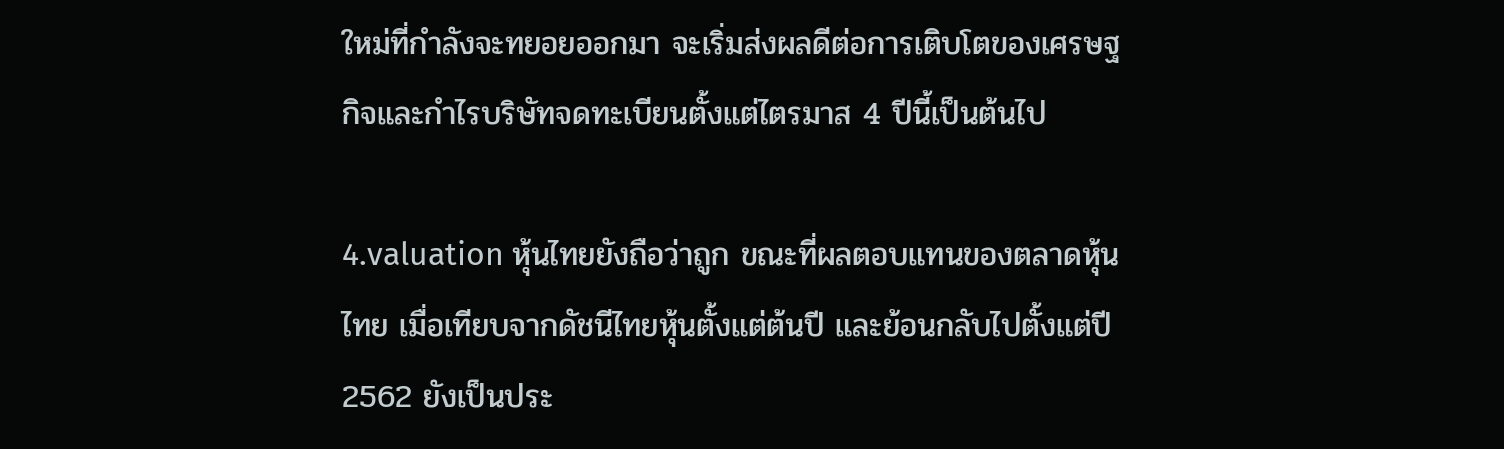ใหม่ที่กำลังจะทยอยออกมา จะเริ่มส่งผลดีต่อการเติบโตของเศรษฐกิจและกำไรบริษัทจดทะเบียนตั้งแต่ไตรมาส 4 ปีนี้เป็นต้นไป

4.valuation หุ้นไทยยังถือว่าถูก ขณะที่ผลตอบแทนของตลาดหุ้นไทย เมื่อเทียบจากดัชนีไทยหุ้นตั้งแต่ต้นปี และย้อนกลับไปตั้งแต่ปี 2562 ยังเป็นประ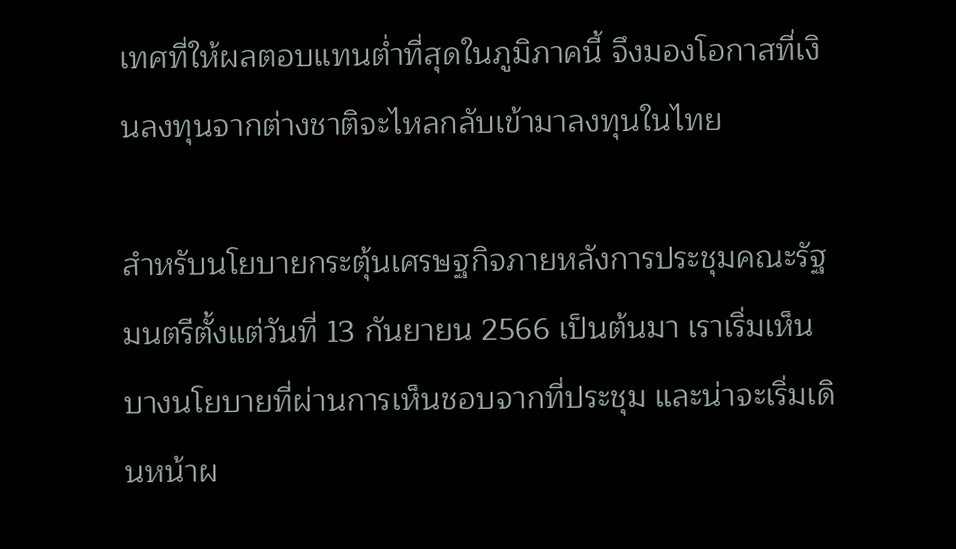เทศที่ให้ผลตอบแทนต่ำที่สุดในภูมิภาคนี้ จึงมองโอกาสที่เงินลงทุนจากต่างชาติจะไหลกลับเข้ามาลงทุนในไทย

สำหรับนโยบายกระตุ้นเศรษฐกิจภายหลังการประชุมคณะรัฐมนตรีตั้งแต่วันที่ 13 กันยายน 2566 เป็นต้นมา เราเริ่มเห็นบางนโยบายที่ผ่านการเห็นชอบจากที่ประชุม และน่าจะเริ่มเดินหน้าผ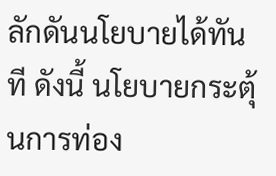ลักดันนโยบายได้ทันที ดังนี้ นโยบายกระตุ้นการท่อง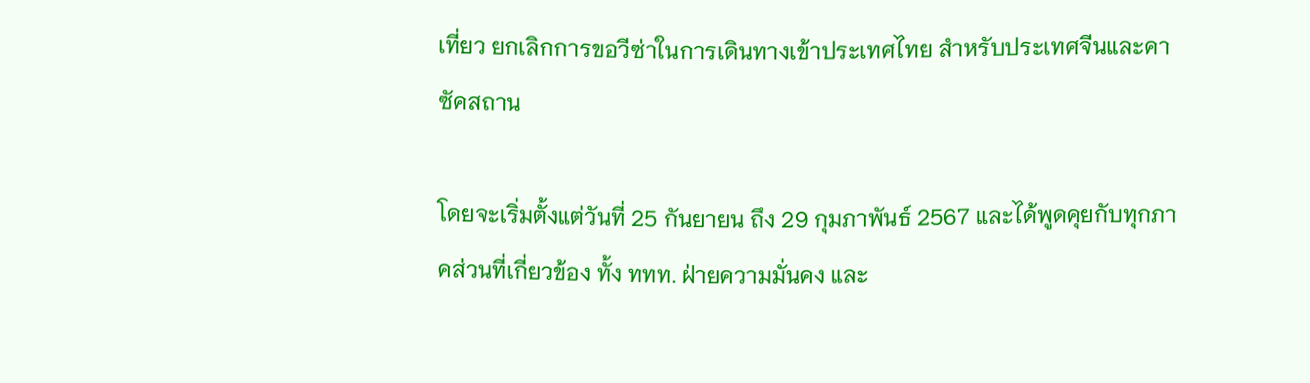เที่ยว ยกเลิกการขอวีซ่าในการเดินทางเข้าประเทศไทย สำหรับประเทศจีนและคาซัคสถาน

โดยจะเริ่มตั้งแต่วันที่ 25 กันยายน ถึง 29 กุมภาพันธ์ 2567 และได้พูดคุยกับทุกภาคส่วนที่เกี่ยวข้อง ทั้ง ททท. ฝ่ายความมั่นคง และ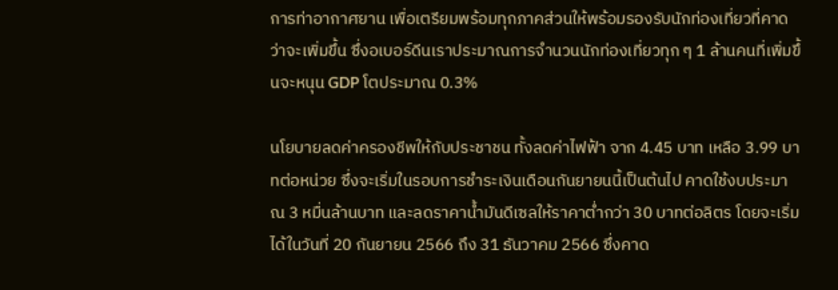การท่าอากาศยาน เพื่อเตรียมพร้อมทุกภาคส่วนให้พร้อมรองรับนักท่องเที่ยวที่คาดว่าจะเพิ่มขึ้น ซึ่งอเบอร์ดีนเราประมาณการจำนวนนักท่องเที่ยวทุก ๆ 1 ล้านคนที่เพิ่มขึ้นจะหนุน GDP โตประมาณ 0.3%

นโยบายลดค่าครองชีพให้กับประชาชน ทั้งลดค่าไฟฟ้า จาก 4.45 บาท เหลือ 3.99 บาทต่อหน่วย ซึ่งจะเริ่มในรอบการชำระเงินเดือนกันยายนนี้เป็นต้นไป คาดใช้งบประมาณ 3 หมื่นล้านบาท และลดราคาน้ำมันดีเซลให้ราคาต่ำกว่า 30 บาทต่อลิตร โดยจะเริ่มได้ในวันที่ 20 กันยายน 2566 ถึง 31 ธันวาคม 2566 ซึ่งคาด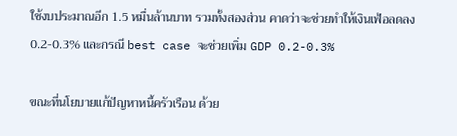ใช้งบประมาณอีก 1.5 หมื่นล้านบาท รวมทั้งสองส่วน คาดว่าจะช่วยทำให้เงินเฟ้อลดลง 0.2-0.3% และกรณี best case จะช่วยเพิ่ม GDP 0.2-0.3%

ขณะที่นโยบายแก้ปัญหาหนี้ครัวเรือน ด้วย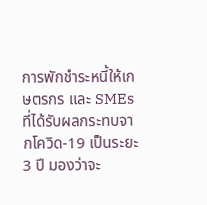การพักชำระหนี้ให้เกษตรกร และ SMEs ที่ได้รับผลกระทบจากโควิด-19 เป็นระยะ 3 ปี มองว่าจะ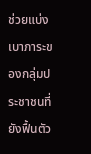ช่วยแบ่งเบาภาระของกลุ่มประชาชนที่ยังฟื้นตัว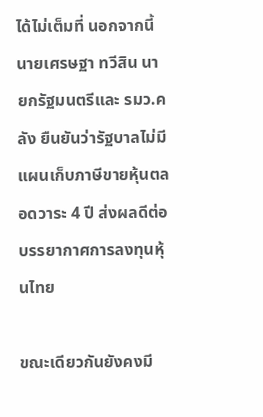ได้ไม่เต็มที่ นอกจากนี้ นายเศรษฐา ทวีสิน นายกรัฐมนตรีและ รมว.คลัง ยืนยันว่ารัฐบาลไม่มีแผนเก็บภาษีขายหุ้นตลอดวาระ 4 ปี ส่งผลดีต่อบรรยากาศการลงทุนหุ้นไทย

ขณะเดียวกันยังคงมี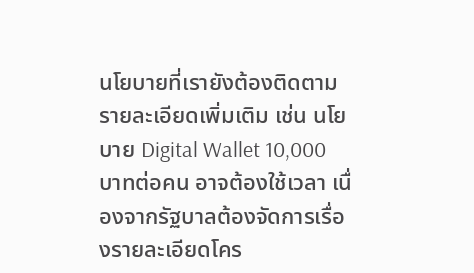นโยบายที่เรายังต้องติดตามรายละเอียดเพิ่มเติม เช่น นโยบาย Digital Wallet 10,000 บาทต่อคน อาจต้องใช้เวลา เนื่องจากรัฐบาลต้องจัดการเรื่องรายละเอียดโคร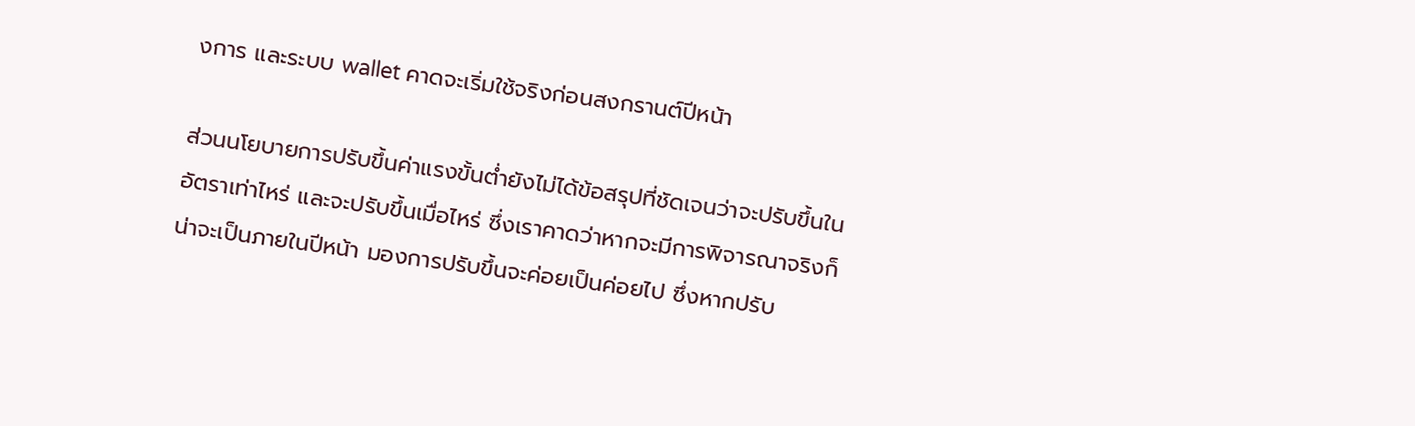งการ และระบบ wallet คาดจะเริ่มใช้จริงก่อนสงกรานต์ปีหน้า

ส่วนนโยบายการปรับขึ้นค่าแรงขั้นต่ำยังไม่ได้ข้อสรุปที่ชัดเจนว่าจะปรับขึ้นในอัตราเท่าไหร่ และจะปรับขึ้นเมื่อไหร่ ซึ่งเราคาดว่าหากจะมีการพิจารณาจริงก็น่าจะเป็นภายในปีหน้า มองการปรับขึ้นจะค่อยเป็นค่อยไป ซึ่งหากปรับ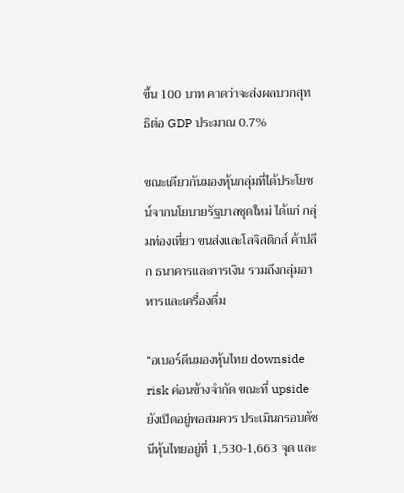ขึ้น 100 บาท คาดว่าจะส่งผลบวกสุทธิต่อ GDP ประมาณ 0.7%

ขณะเดียวกันมองหุ้นกลุ่มที่ได้ประโยชน์จากนโยบายรัฐบาลชุดใหม่ ได้แก่ กลุ่มท่องเที่ยว ขนส่งและโลจิสติกส์ ค้าปลีก ธนาคารและการเงิน รวมถึงกลุ่มอาหารและเครื่องดื่ม

“อเบอร์ดีนมองหุ้นไทย downside risk ค่อนข้างจำกัด ขณะที่ upside ยังเปิดอยู่พอสมควร ประเมินกรอบดัชนีหุ้นไทยอยู่ที่ 1,530-1,663 จุด และ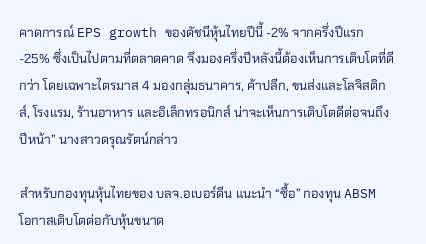คาดการณ์ EPS growth ของดัชนีหุ้นไทยปีนี้ -2% จากครึ่งปีแรก -25% ซึ่งเป็นไปตามที่ตลาดคาด จึงมองครึ่งปีหลังนี้ต้องเห็นการเติบโตที่ดีกว่า โดยเฉพาะไตรมาส 4 มองกลุ่มธนาคาร, ค้าปลีก, ขนส่งและโลจิสติกส์, โรงแรม, ร้านอาหาร และอิเล็กทรอนิกส์ น่าจะเห็นการเติบโตดีต่อจนถึงปีหน้า” นางสาวดรุณรัตน์กล่าว

สำหรับกองทุนหุ้นไทยของ บลจ.อเบอร์ดีน แนะนำ “ซื้อ” กองทุน ABSM โอกาสเติบโตต่อกับหุ้นขนาด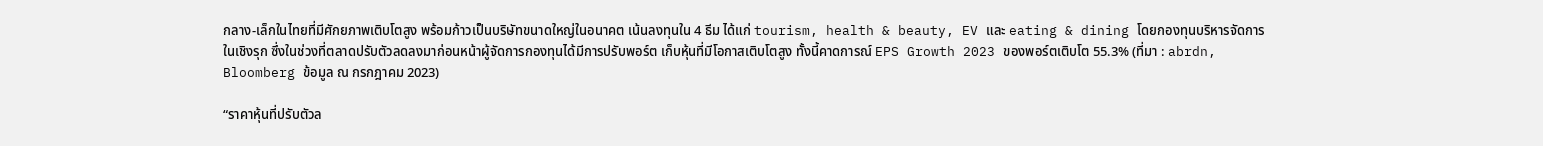กลาง-เล็กในไทยที่มีศักยภาพเติบโตสูง พร้อมก้าวเป็นบริษัทขนาดใหญ่ในอนาคต เน้นลงทุนใน 4 ธีม ได้แก่ tourism, health & beauty, EV และ eating & dining โดยกองทุนบริหารจัดการในเชิงรุก ซึ่งในช่วงที่ตลาดปรับตัวลดลงมาก่อนหน้าผู้จัดการกองทุนได้มีการปรับพอร์ต เก็บหุ้นที่มีโอกาสเติบโตสูง ทั้งนี้คาดการณ์ EPS Growth 2023 ของพอร์ตเติบโต 55.3% (ที่มา : abrdn, Bloomberg ข้อมูล ณ กรกฎาคม 2023)

“ราคาหุ้นที่ปรับตัวล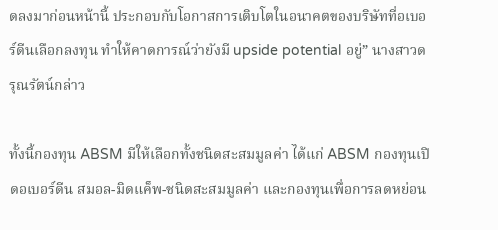ดลงมาก่อนหน้านี้ ประกอบกับโอกาสการเติบโตในอนาคตของบริษัทที่อเบอร์ดีนเลือกลงทุน ทำให้คาดการณ์ว่ายังมี upside potential อยู่” นางสาวดรุณรัตน์กล่าว

ทั้งนี้กองทุน ABSM มีให้เลือกทั้งชนิดสะสมมูลค่า ได้แก่ ABSM กองทุนเปิดอเบอร์ดีน สมอล-มิดแค็พ-ชนิดสะสมมูลค่า และกองทุนเพื่อการลดหย่อน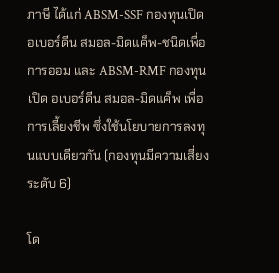ภาษี ได้แก่ ABSM-SSF กองทุนเปิดอเบอร์ดีน สมอล-มิดแค็พ-ชนิดเพื่อการออม และ ABSM-RMF กองทุนเปิด อเบอร์ดีน สมอล-มิดแค็พ เพื่อการเลี้ยงชีพ ซึ่งใช้นโยบายการลงทุนแบบเดียวกัน (กองทุนมีความเสี่ยงระดับ 6)

โด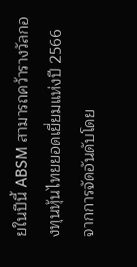ยในปีนี้ ABSM สามารถคว้ารางวัลกองทุนหุ้นไทยยอดเยี่ยมแห่งปี 2566 จากการจัดอันดับโดย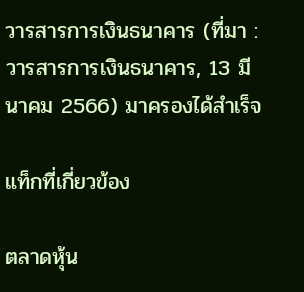วารสารการเงินธนาคาร (ที่มา : วารสารการเงินธนาคาร, 13 มีนาคม 2566) มาครองได้สำเร็จ

แท็กที่เกี่ยวข้อง

ตลาดหุ้น